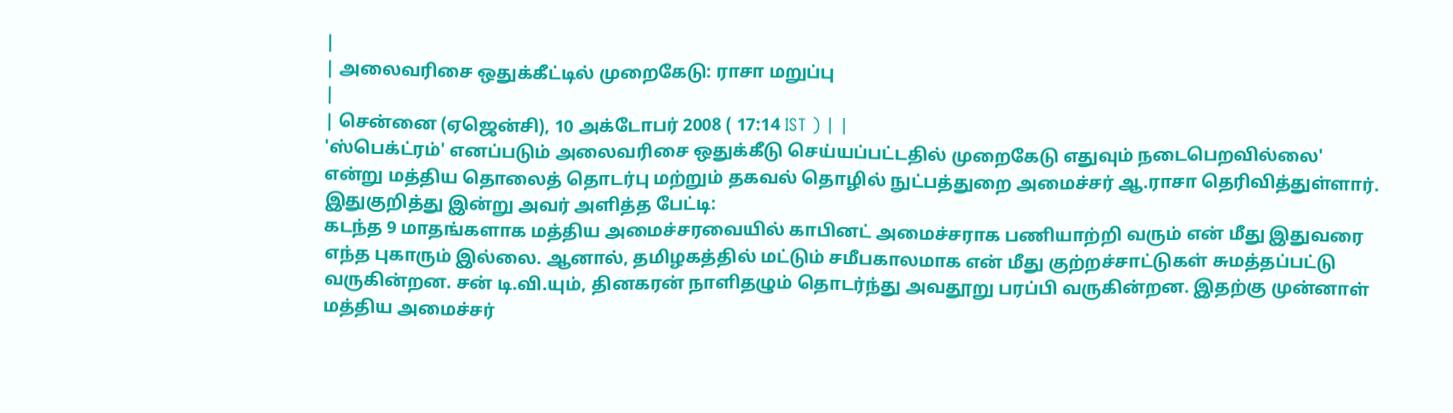|
| அலைவரிசை ஒதுக்கீட்டில் முறைகேடு: ராசா மறுப்பு
|
| சென்னை (ஏஜென்சி), 10 அக்டோபர் 2008 ( 17:14 IST ) | |
'ஸ்பெக்ட்ரம்' எனப்படும் அலைவரிசை ஒதுக்கீடு செய்யப்பட்டதில் முறைகேடு எதுவும் நடைபெறவில்லை' என்று மத்திய தொலைத் தொடர்பு மற்றும் தகவல் தொழில் நுட்பத்துறை அமைச்சர் ஆ.ராசா தெரிவித்துள்ளார்.
இதுகுறித்து இன்று அவர் அளித்த பேட்டி:
கடந்த 9 மாதங்களாக மத்திய அமைச்சரவையில் காபினட் அமைச்சராக பணியாற்றி வரும் என் மீது இதுவரை எந்த புகாரும் இல்லை. ஆனால், தமிழகத்தில் மட்டும் சமீபகாலமாக என் மீது குற்றச்சாட்டுகள் சுமத்தப்பட்டு வருகின்றன. சன் டி.வி.யும், தினகரன் நாளிதழும் தொடர்ந்து அவதூறு பரப்பி வருகின்றன. இதற்கு முன்னாள் மத்திய அமைச்சர்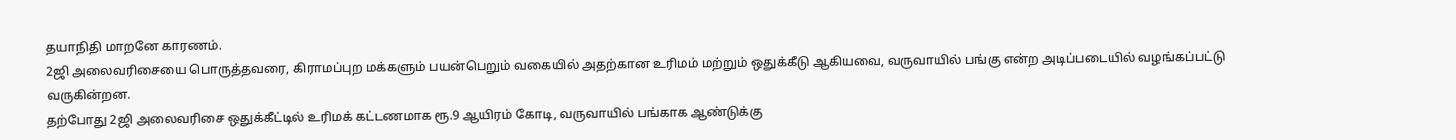தயாநிதி மாறனே காரணம்.
2ஜி அலைவரிசையை பொருத்தவரை, கிராமப்புற மக்களும் பயன்பெறும் வகையில் அதற்கான உரிமம் மற்றும் ஒதுக்கீடு ஆகியவை, வருவாயில் பங்கு என்ற அடிப்படையில் வழங்கப்பட்டு வருகின்றன.
தற்போது 2ஜி அலைவரிசை ஒதுக்கீட்டில் உரிமக் கட்டணமாக ரூ.9 ஆயிரம் கோடி, வருவாயில் பங்காக ஆண்டுக்கு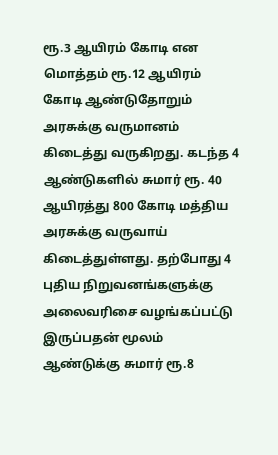ரூ.3 ஆயிரம் கோடி என மொத்தம் ரூ.12 ஆயிரம் கோடி ஆண்டுதோறும் அரசுக்கு வருமானம் கிடைத்து வருகிறது. கடந்த 4 ஆண்டுகளில் சுமார் ரூ. 40 ஆயிரத்து 800 கோடி மத்திய அரசுக்கு வருவாய் கிடைத்துள்ளது. தற்போது 4 புதிய நிறுவனங்களுக்கு அலைவரிசை வழங்கப்பட்டு இருப்பதன் மூலம் ஆண்டுக்கு சுமார் ரூ.8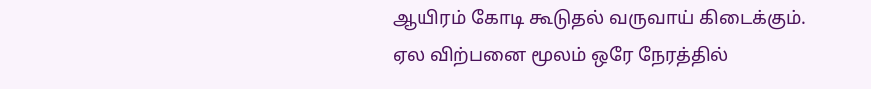ஆயிரம் கோடி கூடுதல் வருவாய் கிடைக்கும்.
ஏல விற்பனை மூலம் ஒரே நேரத்தில்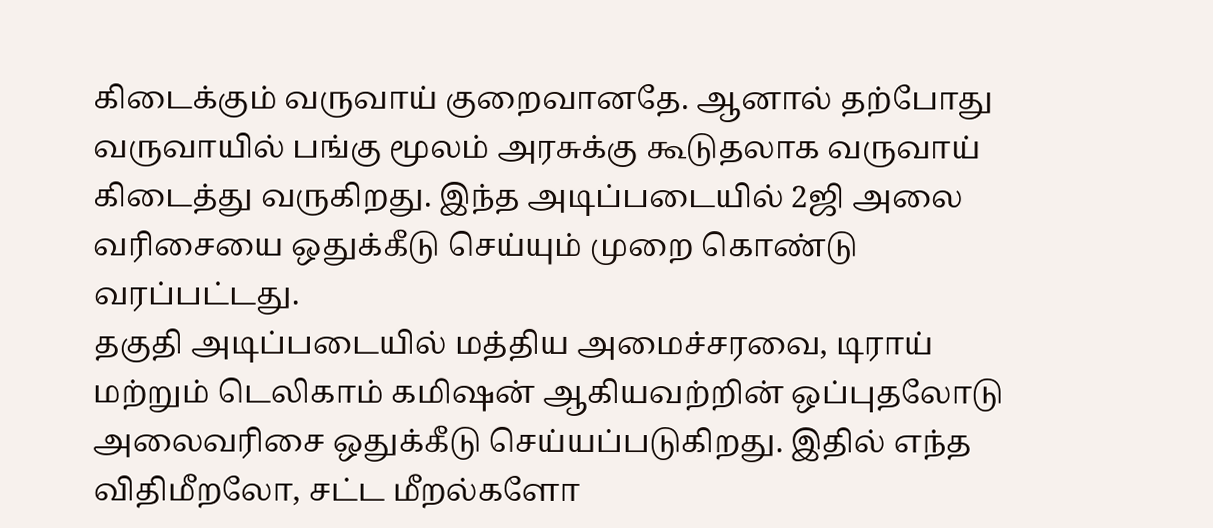கிடைக்கும் வருவாய் குறைவானதே. ஆனால் தற்போது வருவாயில் பங்கு மூலம் அரசுக்கு கூடுதலாக வருவாய் கிடைத்து வருகிறது. இந்த அடிப்படையில் 2ஜி அலை வரிசையை ஒதுக்கீடு செய்யும் முறை கொண்டு வரப்பட்டது.
தகுதி அடிப்படையில் மத்திய அமைச்சரவை, டிராய் மற்றும் டெலிகாம் கமிஷன் ஆகியவற்றின் ஒப்புதலோடு அலைவரிசை ஒதுக்கீடு செய்யப்படுகிறது. இதில் எந்த விதிமீறலோ, சட்ட மீறல்களோ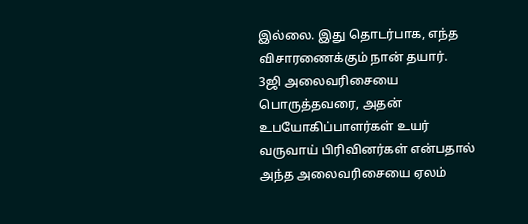இல்லை. இது தொடர்பாக, எந்த விசாரணைக்கும் நான் தயார்.
3ஜி அலைவரிசையை பொருத்தவரை, அதன் உபயோகிப்பாளர்கள் உயர் வருவாய் பிரிவினர்கள் என்பதால் அந்த அலைவரிசையை ஏலம்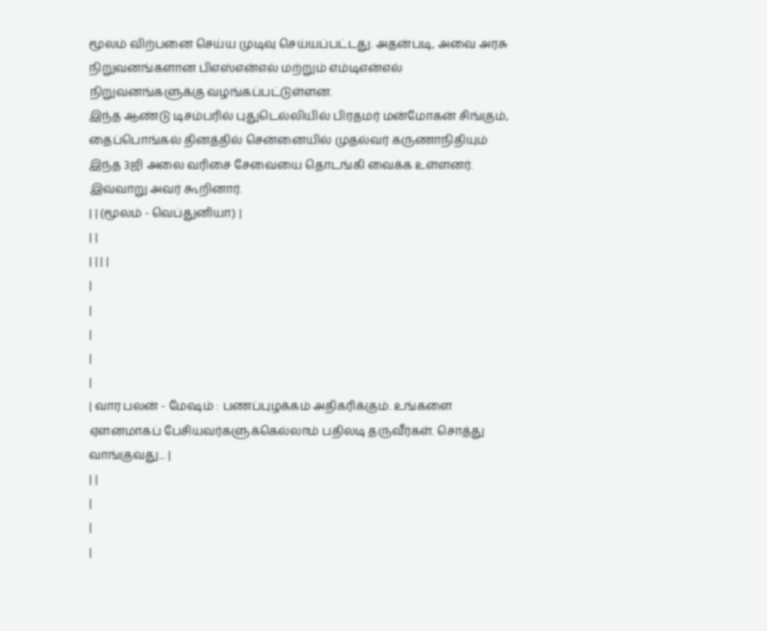மூலம் விற்பனை செய்ய முடிவு செய்யப்பட்டது. அதன்படி, அவை அரசு நிறுவனங்களான பிஎஸ்என்எல் மற்றும் எம்டிஎன்எல் நிறுவனங்களுக்கு வழங்கப்பட்டுள்ளன.
இந்த ஆண்டு டிசம்பரில் புதுடெல்லியில் பிரதமர் மன்மோகன் சிங்கும், தைப்பொங்கல் தினத்தில் சென்னையில் முதல்வர் கருணாநிதியும் இந்த 3ஜி அலை வரிசை சேவையை தொடங்கி வைக்க உள்ளனர்.
இவ்வாறு அவர் கூறினார்.
| | (மூலம் - வெப்துனியா) |
| |
| | | |
|
|
|
|
|
| வார பலன் - மேஷம் : பணப்புழக்கம் அதிகரிக்கும். உங்களை ஏளனமாகப் பேசியவர்களுக்கெல்லாம் பதிலடி தருவீர்கள். சொத்து வாங்குவது... |
| |
|
|
|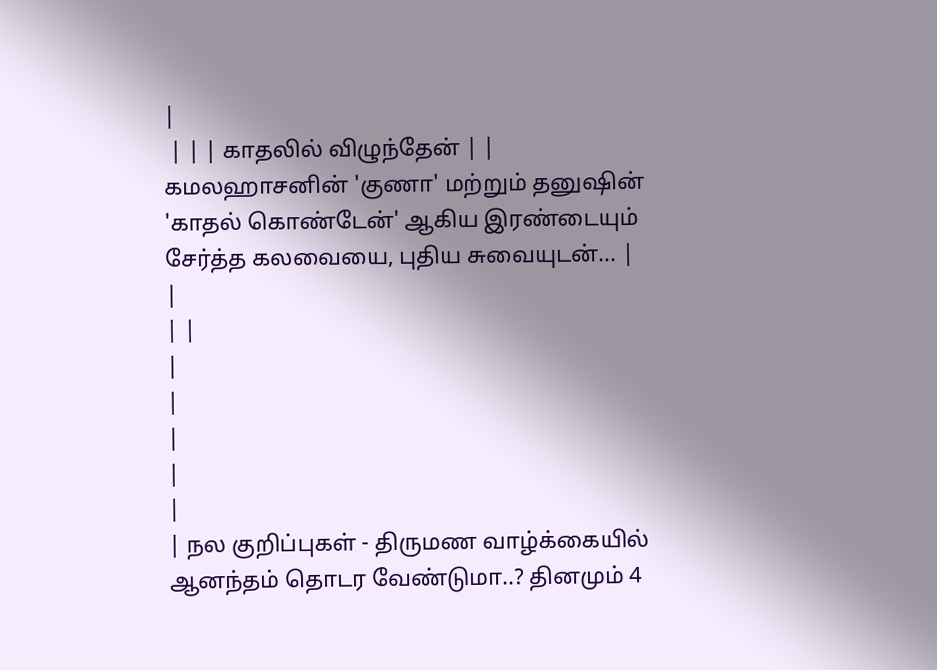|
 | | | காதலில் விழுந்தேன் | | கமலஹாசனின் 'குணா' மற்றும் தனுஷின் 'காதல் கொண்டேன்' ஆகிய இரண்டையும் சேர்த்த கலவையை, புதிய சுவையுடன்... |
|
| |
|
|
|
|
|
| நல குறிப்புகள் - திருமண வாழ்க்கையில் ஆனந்தம் தொடர வேண்டுமா..? தினமும் 4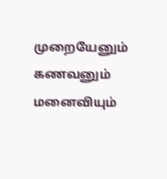முறையேனும் கணவனும் மனைவியும்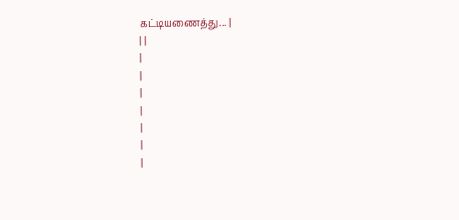கட்டியணைத்து... |
| |
|
|
|
|
|
|
|